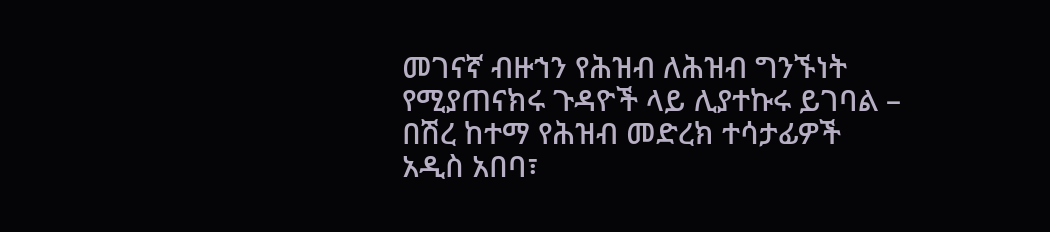መገናኛ ብዙኀን የሕዝብ ለሕዝብ ግንኙነት የሚያጠናክሩ ጉዳዮች ላይ ሊያተኩሩ ይገባል – በሽረ ከተማ የሕዝብ መድረክ ተሳታፊዎች
አዲስ አበባ፣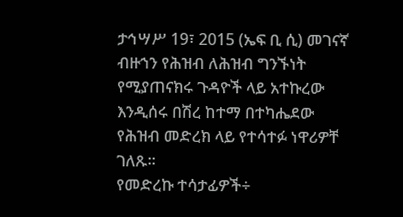ታኅሣሥ 19፣ 2015 (ኤፍ ቢ ሲ) መገናኛ ብዙኀን የሕዝብ ለሕዝብ ግንኙነት የሚያጠናክሩ ጉዳዮች ላይ አተኩረው እንዲሰሩ በሽረ ከተማ በተካሔደው የሕዝብ መድረክ ላይ የተሳተፉ ነዋሪዎቸ ገለጹ፡፡
የመድረኩ ተሳታፊዎች÷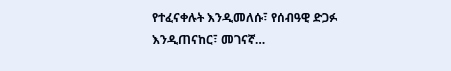የተፈናቀሉት እንዲመለሱ፣ የሰብዓዊ ድጋፉ እንዲጠናከር፣ መገናኛ…